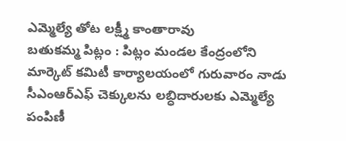ఎమ్మెల్యే తోట లక్ష్మీ కాంతారావు
బతుకమ్మ పిట్లం : పిట్లం మండల కేంద్రంలోని మార్కెట్ కమిటీ కార్యాలయంలో గురువారం నాడు సీఎంఆర్ఎఫ్ చెక్కులను లబ్ధిదారులకు ఎమ్మెల్యే పంపిణీ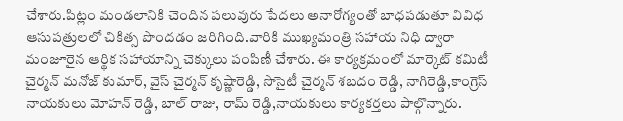చేశారు.పిట్లం మండలానికి చెందిన పలువురు పేదలు అనారోగ్యంతో బాధపడుతూ వివిధ ఆసుపత్రులలో చికిత్స పొందడం జరిగింది.వారికి ముఖ్యమంత్రి సహాయ నిధి ద్వారా మంజూరైన ఆర్థిక సహాయాన్ని చెక్కులు పంపిణీ చేశారు. ఈ కార్యక్రమంలో మార్కెట్ కమిటీ చైర్మన్ మనోజ్ కుమార్, వైస్ చైర్మన్ కృష్ణారెడ్డి, సొసైటీ చైర్మన్ శబదం రెడ్డి, నాగిరెడ్డి,కాంగ్రెస్ నాయకులు మోహన్ రెడ్డి, బాల్ రాజు, రామ్ రెడ్డి,నాయకులు కార్యకర్తలు పాల్గొన్నారు.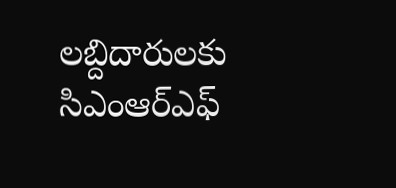లబ్దిదారులకు సిఎంఆర్ఎఫ్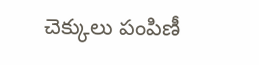చెక్కులు పంపిణీ